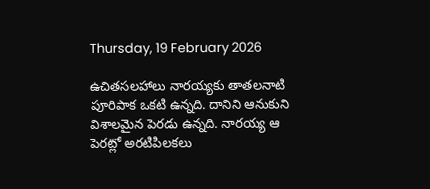Thursday, 19 February 2026

ఉచితసలహాలు నారయ్యకు తాతలనాటి పూరిపాక ఒకటి ఉన్నది. దానిని ఆనుకుని విశాలమైన పెరడు ఉన్నది. నారయ్య ఆ పెరట్లో అరటిపిలకలు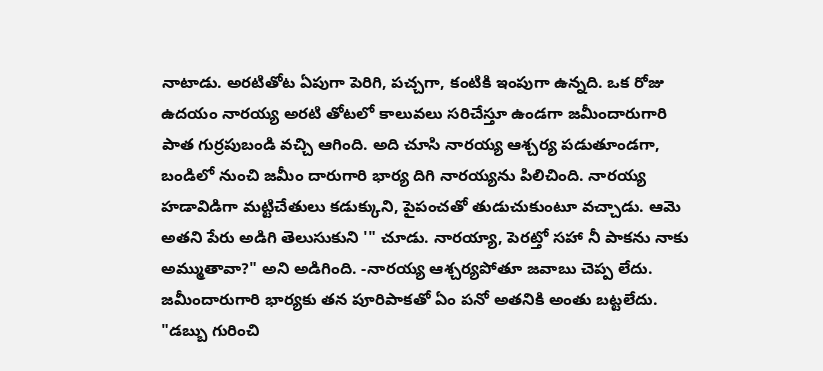నాటాడు. అరటితోట ఏపుగా పెరిగి, పచ్చగా, కంటికి ఇంపుగా ఉన్నది. ఒక రోజు ఉదయం నారయ్య అరటి తోటలో కాలువలు సరిచేస్తూ ఉండగా జమీందారుగారి పాత గుర్రపుబండి వచ్చి ఆగింది. అది చూసి నారయ్య ఆశ్చర్య పడుతూండగా, బండిలో నుంచి జమీం దారుగారి భార్య దిగి నారయ్యను పిలిచింది. నారయ్య హడావిడిగా మట్టిచేతులు కడుక్కుని, పైపంచతో తుడుచుకుంటూ వచ్చాడు. ఆమె అతని పేరు అడిగి తెలుసుకుని '" చూడు. నారయ్యా, పెరట్తో సహా నీ పాకను నాకు అమ్ముతావా?" అని అడిగింది. -నారయ్య ఆశ్చర్యపోతూ జవాబు చెప్ప లేదు. జమీందారుగారి భార్యకు తన పూరిపాకతో ఏం పనో అతనికి అంతు బట్టలేదు. "డబ్బు గురించి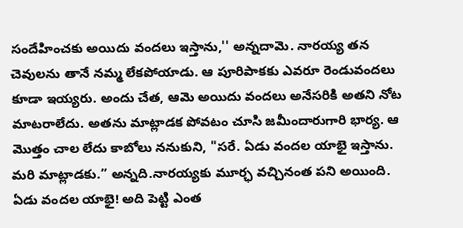సందేహించకు అయిదు వందలు ఇస్తాను,'' అన్నదామె. నారయ్య తన చెవులను తానే నమ్మ లేకపోయాడు. ఆ పూరిపాకకు ఎవరూ రెండువందలు కూడా ఇయ్యరు. అందు చేత, ఆమె అయిదు వందలు అనేసరికి అతని నోట మాటరాలేదు. అతను మాట్లాడక పోవటం చూసి జమీందారుగారి భార్య. ఆ మొత్తం చాల లేదు కాబోలు ననుకుని, "సరే. ఏడు వందల యాభై ఇస్తాను. మరి మాట్లాడకు.” అన్నది.నారయ్యకు మూర్ఛ వచ్చినంత పని అయింది. ఏడు వందల యాభై! అది పెట్టి ఎంత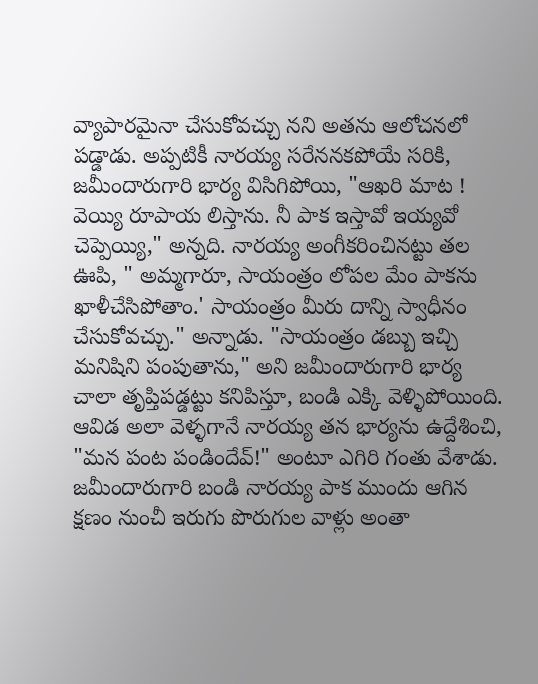వ్యాపారమైనా చేసుకోవచ్చు నని అతను ఆలోచనలో పడ్డాడు. అప్పటికీ నారయ్య సరేననకపోయే సరికి, జమీందారుగారి భార్య విసిగిపోయి, "ఆఖరి మాట ! వెయ్యి రూపాయ లిస్తాను. నీ పాక ఇస్తావో ఇయ్యవో చెప్పెయ్యి," అన్నది. నారయ్య అంగీకరించినట్టు తల ఊపి, " అమ్మగారూ, సాయంత్రం లోపల మేం పాకను ఖాళీచేసిపోతాం.' సాయంత్రం మీరు దాన్ని స్వాధీనం చేసుకోవచ్చు." అన్నాడు. "సాయంత్రం డబ్బు ఇచ్చి మనిషిని పంపుతాను," అని జమీందారుగారి భార్య చాలా తృప్తిపడ్డట్టు కనిపిస్తూ, బండి ఎక్కి వెళ్ళిపోయింది. ఆవిడ అలా వెళ్ళగానే నారయ్య తన భార్యను ఉద్దేశించి, "మన పంట పండిందేవ్!" అంటూ ఎగిరి గంతు వేశాడు. జమీందారుగారి బండి నారయ్య పాక ముందు ఆగిన క్షణం నుంచీ ఇరుగు పొరుగుల వాళ్లు అంతా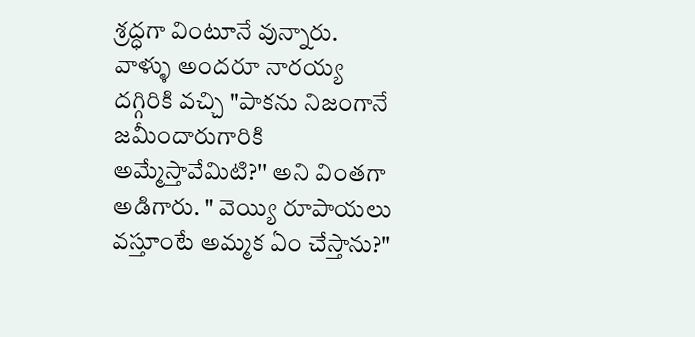శ్రద్ధగా వింటూనే వున్నారు. వాళ్ళు అందరూ నారయ్య దగ్గిరికి వచ్చి "పాకను నిజంగానే జమీందారుగారికి అమ్మేస్తావేమిటి?'' అని వింతగా అడిగారు. " వెయ్యి రూపాయలు వస్తూంటే అమ్మక ఏం చేస్తాను?"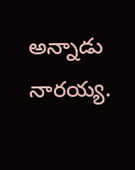అన్నాడు నారయ్య.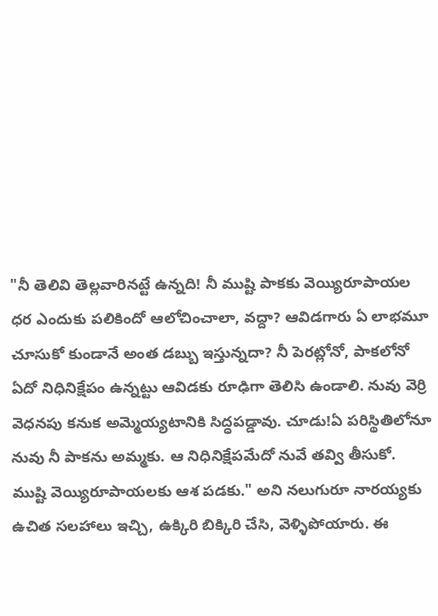"నీ తెలివి తెల్లవారినట్టే ఉన్నది! నీ ముష్టి పాకకు వెయ్యిరూపాయల ధర ఎందుకు పలికిందో ఆలోచించాలా, వద్దా? ఆవిడగారు ఏ లాభమూ చూసుకో కుండానే అంత డబ్బు ఇస్తున్నదా? నీ పెరట్లోనో, పాకలోనో ఏదో నిధినిక్షేపం ఉన్నట్టు ఆవిడకు రూఢిగా తెలిసి ఉండాలి. నువు వెర్రి వెధనపు కనుక అమ్మెయ్యటానికి సిద్ధపడ్డావు. చూడు!ఏ పరిస్థితిలోనూ నువు నీ పాకను అమ్మకు. ఆ నిధినిక్షేపమేదో నువే తవ్వి తీసుకో. ముష్టి వెయ్యిరూపాయలకు ఆశ పడకు." అని నలుగురూ నారయ్యకు ఉచిత సలహాలు ఇచ్చి, ఉక్కిరి బిక్కిరి చేసి, వెళ్ళిపోయారు. ఈ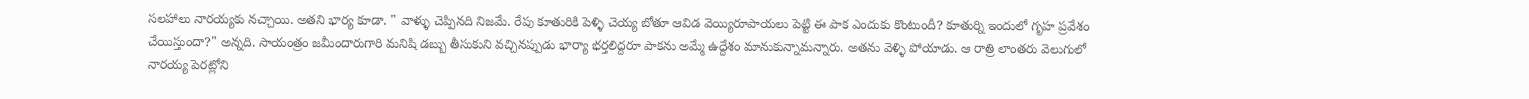సలహాలు నారయ్యకు నచ్చాయి. అతని భార్య కూడా. " వాళ్ళు చెప్పినది నిజమే. రేపు కూతురికి పెళ్ళి చెయ్య బోతూ ఆవిడ వెయ్యిరూపాయలు పెట్టి ఈ పాక ఎందుకు కొంటుందీ? కూతుర్ని ఇందులో గృహ ప్రవేశం చేయిస్తుందా?" అన్నది. సాయంత్రం జమీందారుగారి మనిషి డబ్బు తీసుకుని వచ్చినప్పుడు భార్యా భర్తలిద్దరూ పాకను అమ్మే ఉద్దేశం మానుకున్నామన్నారు. అతను వెళ్ళి పోయాడు. ఆ రాత్రి లాంతరు వెలుగులో నారయ్య పెరట్లోని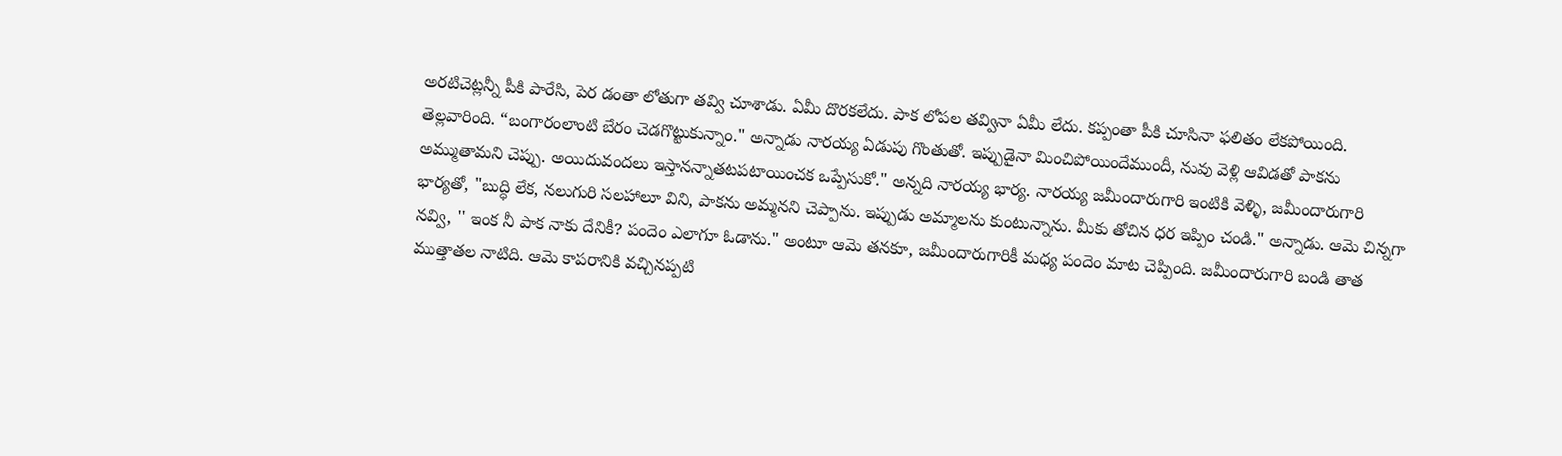అరటిచెట్లన్నీ పీకి పారేసి, పెర డంతా లోతుగా తవ్వి చూశాడు. ఏమీ దొరకలేదు. పాక లోపల తవ్వినా ఏమీ లేదు. కప్పంతా పీకి చూసినా ఫలితం లేకపోయింది. తెల్లవారింది. “బంగారంలాంటి బేరం చెడగొట్టుకున్నాం." అన్నాడు నారయ్య ఏడుపు గొంతుతో. ఇప్పుడైనా మించిపోయిందేముందీ, నువు వెళ్లి ఆవిడతో పాకను అమ్ముతామని చెప్పు. అయిదువందలు ఇస్తానన్నాతటపటాయించక ఒప్పేసుకో." అన్నది నారయ్య భార్య. నారయ్య జమీందారుగారి ఇంటికి వెళ్ళి, జమీందారుగారి భార్యతో, "బుద్ధి లేక, నలుగురి సలహాలూ విని, పాకను అమ్మనని చెప్పాను. ఇప్పుడు అమ్మాలను కుంటున్నాను. మీకు తోచిన ధర ఇప్పిం చండి." అన్నాడు. ఆమె చిన్నగా నవ్వి, '' ఇంక నీ పాక నాకు దేనికీ? పందెం ఎలాగూ ఓడాను." అంటూ ఆమె తనకూ, జమీందారుగారికీ మధ్య పందెం మాట చెప్పింది. జమీందారుగారి బండి తాత ముత్తాతల నాటిది. ఆమె కాపరానికి వచ్చినప్పటి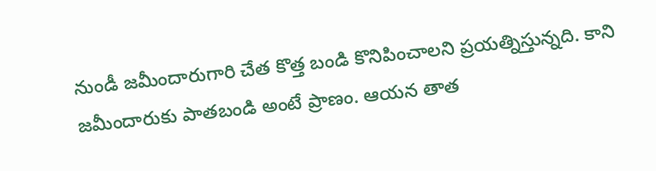నుండీ జమీందారుగారి చేత కొత్త బండి కొనిపించాలని ప్రయత్నిస్తున్నది. కాని జమీందారుకు పాతబండి అంటే ప్రాణం. ఆయన తాత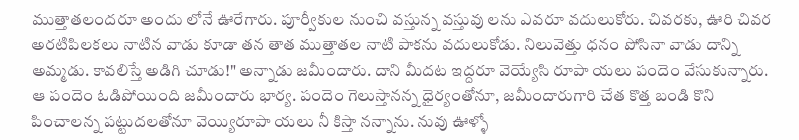ముత్తాతలందరూ అందు లోనే ఊరేగారు. పూర్వీకుల నుంచి వస్తున్న వస్తువు లను ఎవరూ వదులుకోరు. చివరకు, ఊరి చివర అరటిపిలకలు నాటిన వాడు కూడా తన తాత ముత్తాతల నాటి పాకను వదులుకోడు. నిలువెత్తు ధనం పోసినా వాడు దాన్ని అమ్మడు. కావలిస్తే అడిగి చూడు!" అన్నాడు జమీందారు. దాని మీదట ఇద్దరూ వెయ్యేసి రూపా యలు పందెం వేసుకున్నారు. ఆ పందెం ఓడిపోయింది జమీందారు భార్య. పందెం గెలుస్తానన్న ధైర్యంతోనూ, జమీందారుగారి చేత కొత్త బండి కొని పించాలన్న పట్టుదలతోనూ వెయ్యిరూపా యలు నీ కిస్తా నన్నాను. నువు ఊళ్ళో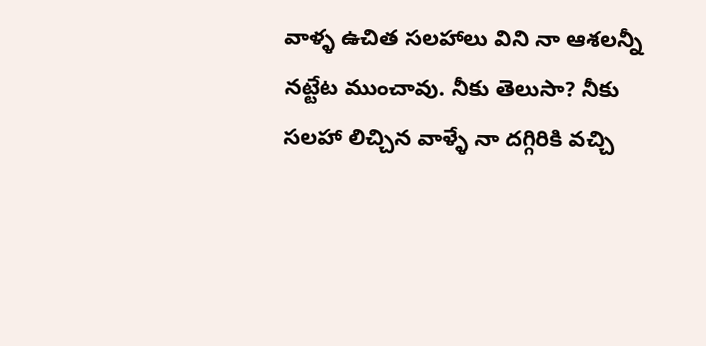వాళ్ళ ఉచిత సలహాలు విని నా ఆశలన్నీ నట్టేట ముంచావు. నీకు తెలుసా? నీకు సలహా లిచ్చిన వాళ్ళే నా దగ్గిరికి వచ్చి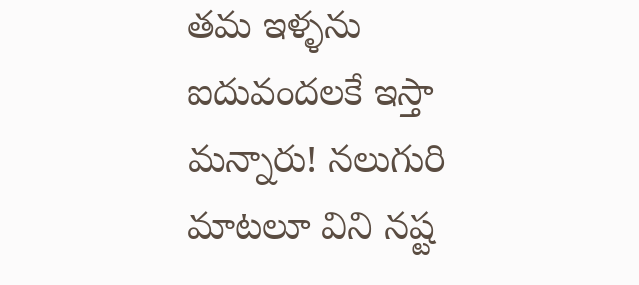తమ ఇళ్ళను ఐదువందలకే ఇస్తా మన్నారు! నలుగురి మాటలూ విని నష్ట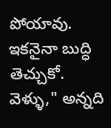పోయావు. ఇకనైనా బుద్ధి తెచ్చుకో. వెళ్ళు," అన్నది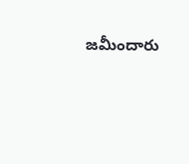జమీందారు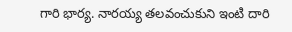గారి భార్య. నారయ్య తలవంచుకుని ఇంటి దారి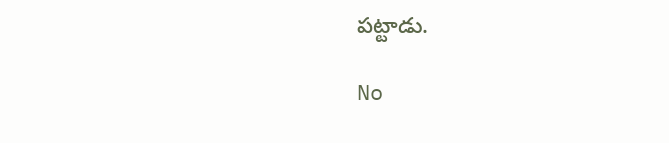పట్టాడు.

No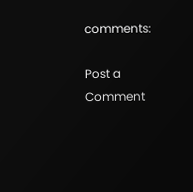comments:

Post a Comment